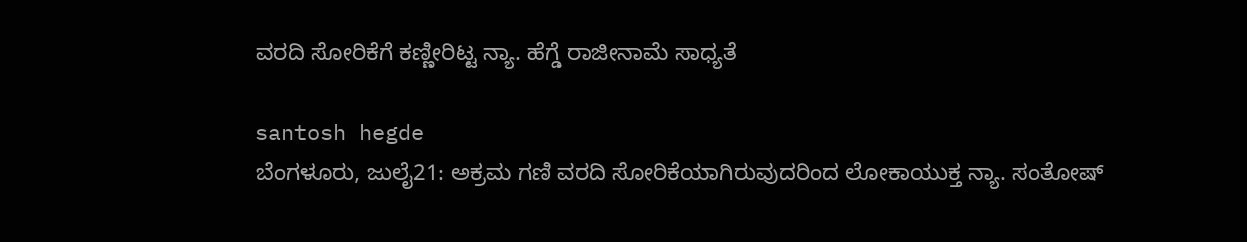ವರದಿ ಸೋರಿಕೆಗೆ ಕಣ್ಣೀರಿಟ್ಟ ನ್ಯಾ. ಹೆಗ್ಡೆ ರಾಜೀನಾಮೆ ಸಾಧ್ಯತೆ

santosh hegde
ಬೆಂಗಳೂರು, ಜುಲೈ21: ಅಕ್ರಮ ಗಣಿ ವರದಿ ಸೋರಿಕೆಯಾಗಿರುವುದರಿಂದ ಲೋಕಾಯುಕ್ತ ನ್ಯಾ. ಸಂತೋಷ್‌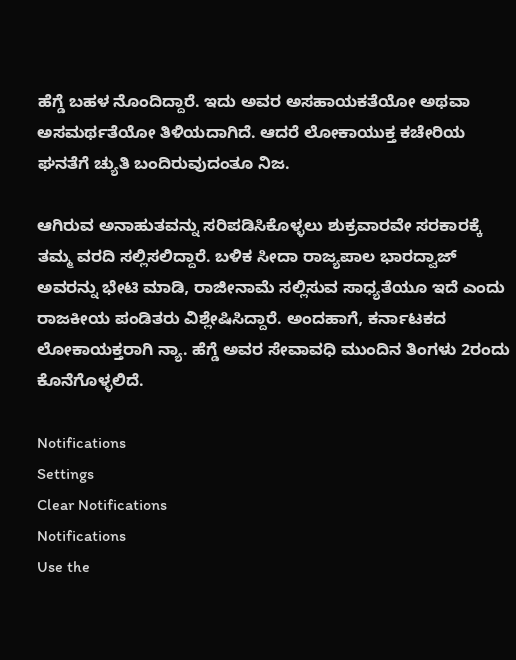ಹೆಗ್ಡೆ ಬಹಳ ನೊಂದಿದ್ದಾರೆ. ಇದು ಅವರ ಅಸಹಾಯಕತೆಯೋ ಅಥವಾ ಅಸಮರ್ಥತೆಯೋ ತಿಳಿಯದಾಗಿದೆ. ಆದರೆ ಲೋಕಾಯುಕ್ತ ಕಚೇರಿಯ ಘನತೆಗೆ ಚ್ಯುತಿ ಬಂದಿರುವುದಂತೂ ನಿಜ.

ಆಗಿರುವ ಅನಾಹುತವನ್ನು ಸರಿಪಡಿಸಿಕೊಳ್ಳಲು ಶುಕ್ರವಾರವೇ ಸರಕಾರಕ್ಕೆ ತಮ್ಮ ವರದಿ ಸಲ್ಲಿಸಲಿದ್ದಾರೆ. ಬಳಿಕ ಸೀದಾ ರಾಜ್ಯಪಾಲ ಭಾರದ್ವಾಜ್ ಅವರನ್ನು ಭೇಟಿ ಮಾಡಿ, ರಾಜೀನಾಮೆ ಸಲ್ಲಿಸುವ ಸಾಧ್ಯತೆಯೂ ಇದೆ ಎಂದು ರಾಜಕೀಯ ಪಂಡಿತರು ವಿಶ್ಲೇಷಿಸಿದ್ದಾರೆ. ಅಂದಹಾಗೆ, ಕರ್ನಾಟಕದ ಲೋಕಾಯಕ್ತರಾಗಿ ನ್ಯಾ. ಹೆಗ್ಡೆ ಅವರ ಸೇವಾವಧಿ ಮುಂದಿನ ತಿಂಗಳು 2ರಂದು ಕೊನೆಗೊಳ್ಳಲಿದೆ.

Notifications
Settings
Clear Notifications
Notifications
Use the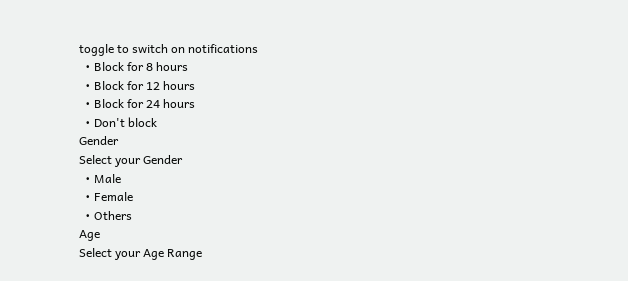toggle to switch on notifications
  • Block for 8 hours
  • Block for 12 hours
  • Block for 24 hours
  • Don't block
Gender
Select your Gender
  • Male
  • Female
  • Others
Age
Select your Age Range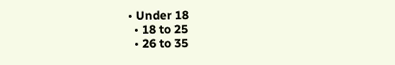• Under 18
  • 18 to 25
  • 26 to 35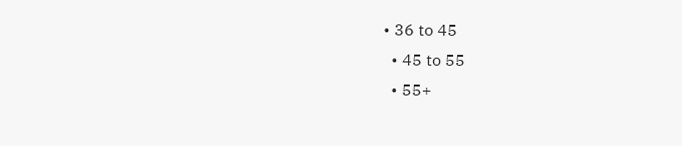• 36 to 45
  • 45 to 55
  • 55+